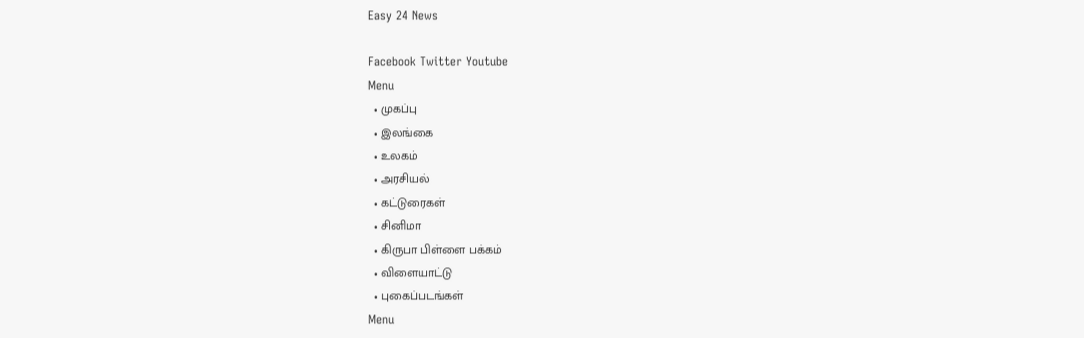Easy 24 News

Facebook Twitter Youtube
Menu
  • முகப்பு
  • இலங்கை
  • உலகம்
  • அரசியல்
  • கட்டுரைகள்
  • சினிமா
  • கிருபா பிள்ளை பக்கம்
  • விளையாட்டு
  • புகைப்படங்கள்
Menu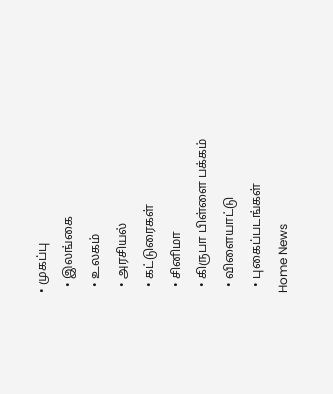• முகப்பு
  • இலங்கை
  • உலகம்
  • அரசியல்
  • கட்டுரைகள்
  • சினிமா
  • கிருபா பிள்ளை பக்கம்
  • விளையாட்டு
  • புகைப்படங்கள்
Home News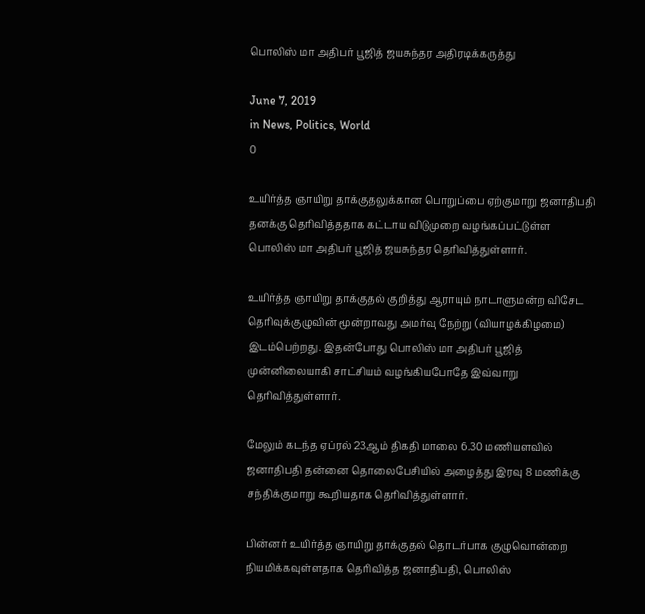பொலிஸ் மா அதிபர் பூஜித் ஜயசுந்தர அதிரடிக்கருத்து

June 7, 2019
in News, Politics, World
0

உயிர்த்த ஞாயிறு தாக்குதலுக்கான பொறுப்பை ஏற்குமாறு ஜனாதிபதி தனக்கு தெரிவித்ததாக கட்டாய விடுமுறை வழங்கப்பட்டுள்ள பொலிஸ் மா அதிபர் பூஜித் ஜயசுந்தர தெரிவித்துள்ளார்.

உயிர்த்த ஞாயிறு தாக்குதல் குறித்து ஆராயும் நாடாளுமன்ற விசேட தெரிவுக்குழுவின் மூன்றாவது அமர்வு நேற்று (வியாழக்கிழமை) இடம்பெற்றது. இதன்போது பொலிஸ் மா அதிபர் பூஜித் முன்னிலையாகி சாட்சியம் வழங்கியபோதே இவ்வாறு தெரிவித்துள்ளார்.

மேலும் கடந்த ஏப்ரல் 23ஆம் திகதி மாலை 6.30 மணியளவில் ஜனாதிபதி தன்னை தொலைபேசியில் அழைத்து இரவு 8 மணிக்கு சந்திக்குமாறு கூறியதாக தெரிவித்துள்ளார்.

பின்னர் உயிர்த்த ஞாயிறு தாக்குதல் தொடர்பாக குழுவொன்றை நியமிக்கவுள்ளதாக தெரிவித்த ஜனாதிபதி, பொலிஸ்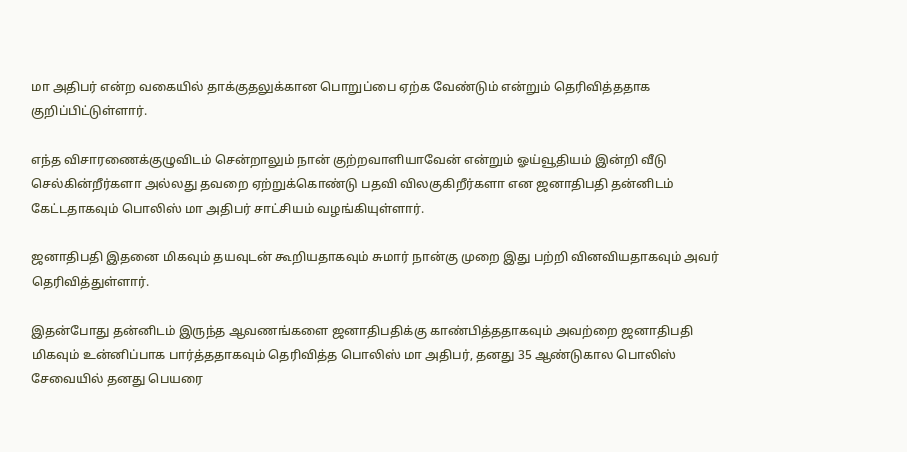மா அதிபர் என்ற வகையில் தாக்குதலுக்கான பொறுப்பை ஏற்க வேண்டும் என்றும் தெரிவித்ததாக குறிப்பிட்டுள்ளார்.

எந்த விசாரணைக்குழுவிடம் சென்றாலும் நான் குற்றவாளியாவேன் என்றும் ஓய்வூதியம் இன்றி வீடு செல்கின்றீர்களா அல்லது தவறை ஏற்றுக்கொண்டு பதவி விலகுகிறீர்களா என ஜனாதிபதி தன்னிடம் கேட்டதாகவும் பொலிஸ் மா அதிபர் சாட்சியம் வழங்கியுள்ளார்.

ஜனாதிபதி இதனை மிகவும் தயவுடன் கூறியதாகவும் சுமார் நான்கு முறை இது பற்றி வினவியதாகவும் அவர் தெரிவித்துள்ளார்.

இதன்போது தன்னிடம் இருந்த ஆவணங்களை ஜனாதிபதிக்கு காண்பித்ததாகவும் அவற்றை ஜனாதிபதி மிகவும் உன்னிப்பாக பார்த்ததாகவும் தெரிவித்த பொலிஸ் மா அதிபர், தனது 35 ஆண்டுகால பொலிஸ் சேவையில் தனது பெயரை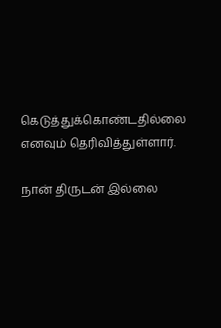கெடுத்துக்கொண்டதில்லை எனவும் தெரிவித்துள்ளார்.

நான் திருடன் இல்லை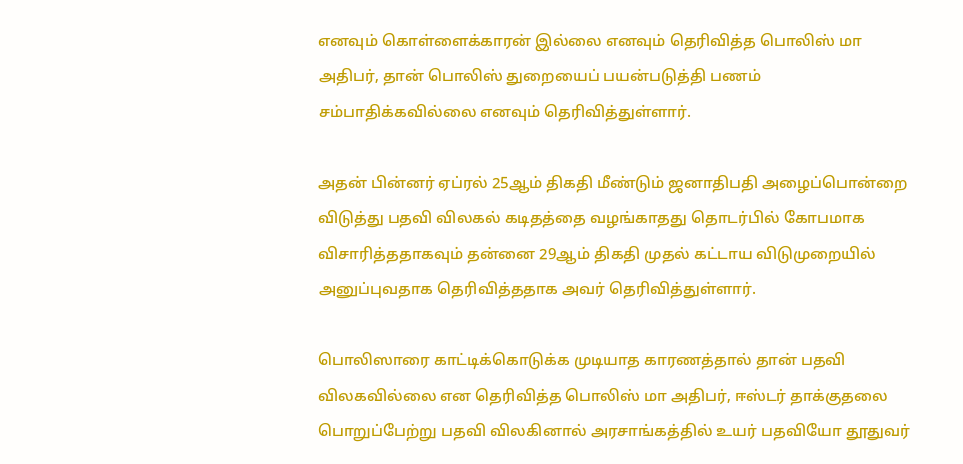எனவும் கொள்ளைக்காரன் இல்லை எனவும் தெரிவித்த பொலிஸ் மா அதிபர், தான் பொலிஸ் துறையைப் பயன்படுத்தி பணம் சம்பாதிக்கவில்லை எனவும் தெரிவித்துள்ளார்.

அதன் பின்னர் ஏப்ரல் 25ஆம் திகதி மீண்டும் ஜனாதிபதி அழைப்பொன்றை விடுத்து பதவி விலகல் கடிதத்தை வழங்காதது தொடர்பில் கோபமாக விசாரித்ததாகவும் தன்னை 29ஆம் திகதி முதல் கட்டாய விடுமுறையில் அனுப்புவதாக தெரிவித்ததாக அவர் தெரிவித்துள்ளார்.

பொலிஸாரை காட்டிக்கொடுக்க முடியாத காரணத்தால் தான் பதவி விலகவில்லை என தெரிவித்த பொலிஸ் மா அதிபர், ஈஸ்டர் தாக்குதலை பொறுப்பேற்று பதவி விலகினால் அரசாங்கத்தில் உயர் பதவியோ தூதுவர்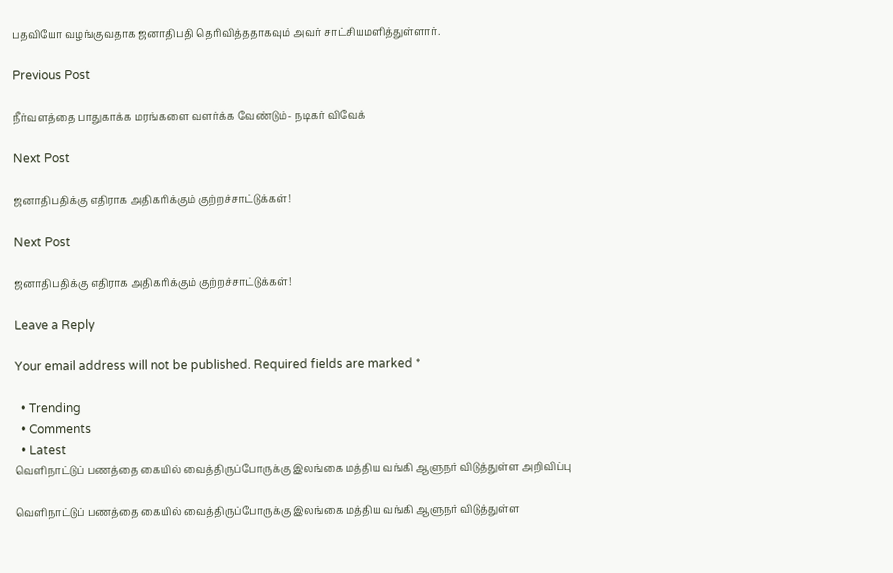பதவியோ வழங்குவதாக ஜனாதிபதி தெரிவித்ததாகவும் அவர் சாட்சியமளித்துள்ளார்.

Previous Post

நீர்வளத்தை பாதுகாக்க மரங்களை வளர்க்க வேண்டும்- நடிகர் விவேக்

Next Post

ஜனாதிபதிக்கு எதிராக அதிகரிக்கும் குற்றச்சாட்டுக்கள்!

Next Post

ஜனாதிபதிக்கு எதிராக அதிகரிக்கும் குற்றச்சாட்டுக்கள்!

Leave a Reply

Your email address will not be published. Required fields are marked *

  • Trending
  • Comments
  • Latest
வெளிநாட்டுப் பணத்தை கையில் வைத்திருப்போருக்கு இலங்கை மத்திய வங்கி ஆளுநர் விடுத்துள்ள அறிவிப்பு

வெளிநாட்டுப் பணத்தை கையில் வைத்திருப்போருக்கு இலங்கை மத்திய வங்கி ஆளுநர் விடுத்துள்ள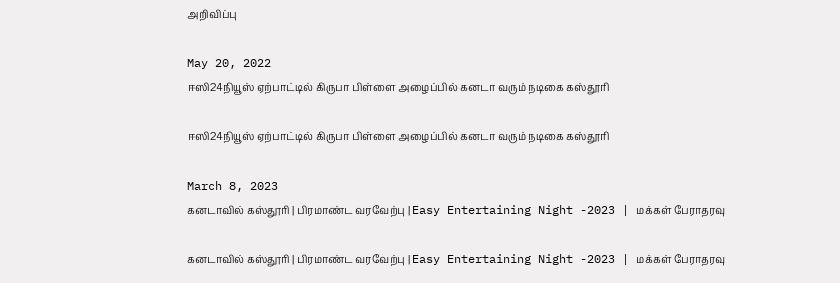அறிவிப்பு

May 20, 2022
ஈஸி24நியூஸ் ஏற்பாட்டில் கிருபா பிள்ளை அழைப்பில் கனடா வரும் நடிகை கஸ்தூரி

ஈஸி24நியூஸ் ஏற்பாட்டில் கிருபா பிள்ளை அழைப்பில் கனடா வரும் நடிகை கஸ்தூரி

March 8, 2023
கனடாவில் கஸ்தூரி | பிரமாண்ட வரவேற்பு | Easy Entertaining Night -2023 | மக்கள் பேராதரவு

கனடாவில் கஸ்தூரி | பிரமாண்ட வரவேற்பு | Easy Entertaining Night -2023 | மக்கள் பேராதரவு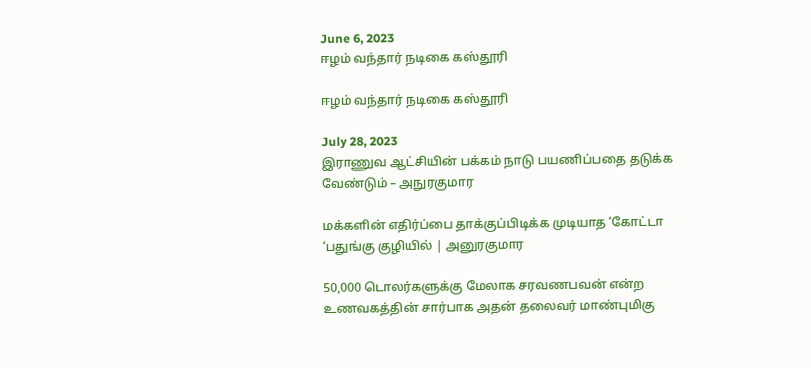June 6, 2023
ஈழம் வந்தார் நடிகை கஸ்தூரி

ஈழம் வந்தார் நடிகை கஸ்தூரி

July 28, 2023
இராணுவ ஆட்சியின் பக்கம் நாடு பயணிப்பதை தடுக்க வேண்டும் – அநுரகுமார

மக்களின் எதிர்ப்பை தாக்குப்பிடிக்க முடியாத ‘கோட்டா ‘பதுங்கு குழியில் | அனுரகுமார

50,000 டொலர்களுக்கு மேலாக சரவணபவன் என்ற உணவகத்தின் சார்பாக அதன் தலைவர் மாண்புமிகு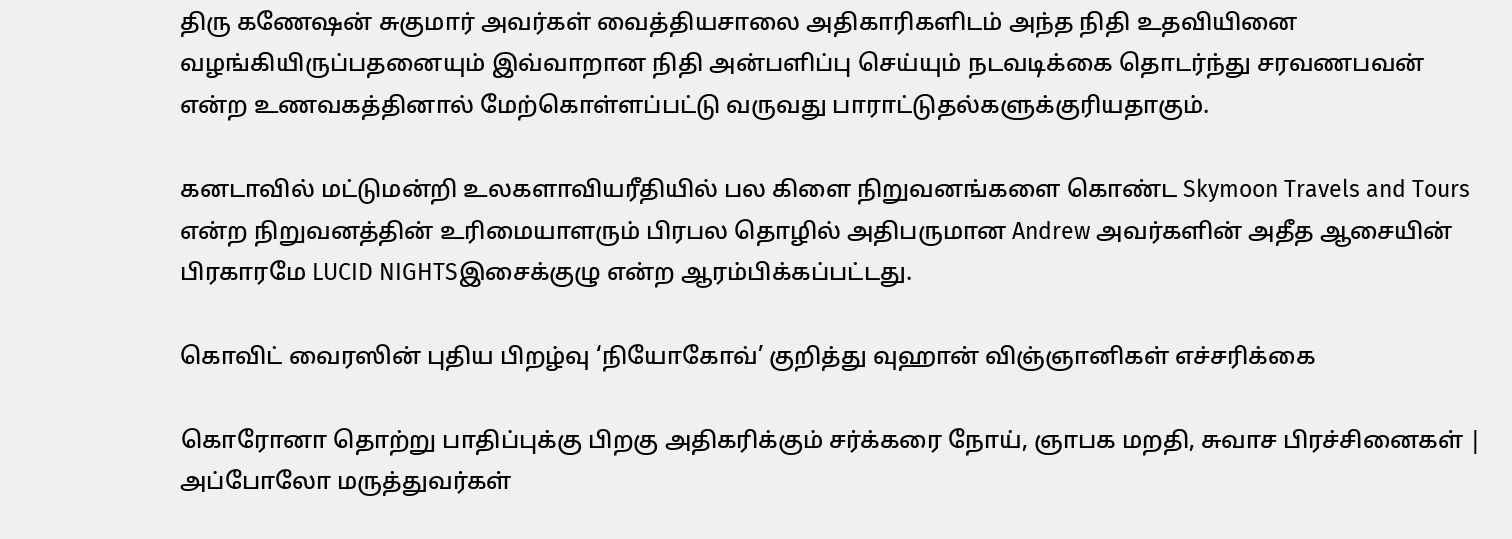திரு கணேஷன் சுகுமார் அவர்கள் வைத்தியசாலை அதிகாரிகளிடம் அந்த நிதி உதவியினை வழங்கியிருப்பதனையும் இவ்வாறான நிதி அன்பளிப்பு செய்யும் நடவடிக்கை தொடர்ந்து சரவணபவன் என்ற உணவகத்தினால் மேற்கொள்ளப்பட்டு வருவது பாராட்டுதல்களுக்குரியதாகும்.

கனடாவில் மட்டுமன்றி உலகளாவியரீதியில் பல கிளை நிறுவனங்களை கொண்ட Skymoon Travels and Tours என்ற நிறுவனத்தின் உரிமையாளரும் பிரபல தொழில் அதிபருமான Andrew அவர்களின் அதீத ஆசையின் பிரகாரமே LUCID NIGHTSஇசைக்குழு என்ற ஆரம்பிக்கப்பட்டது.

கொவிட் வைரஸின் புதிய பிறழ்வு ‘நியோகோவ்’ குறித்து வுஹான் விஞ்ஞானிகள் எச்சரிக்கை

கொரோனா தொற்று பாதிப்புக்கு பிறகு அதிகரிக்கும் சர்க்கரை நோய், ஞாபக மறதி, சுவாச பிரச்சினைகள் | அப்போலோ மருத்துவர்கள்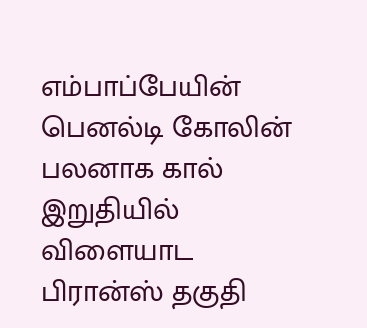எம்பாப்பேயின் பெனல்டி கோலின் பலனாக கால் இறுதியில்   விளையாட பிரான்ஸ் தகுதி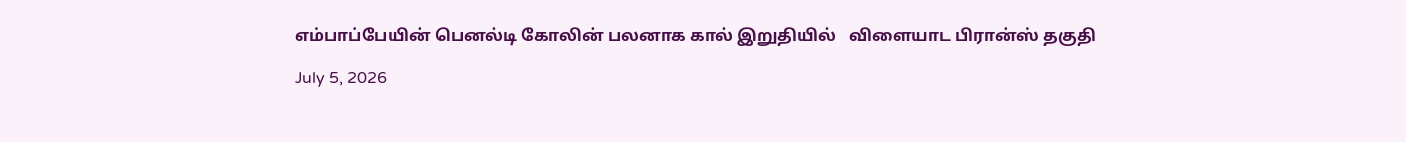எம்பாப்பேயின் பெனல்டி கோலின் பலனாக கால் இறுதியில்   விளையாட பிரான்ஸ் தகுதி

July 5, 2026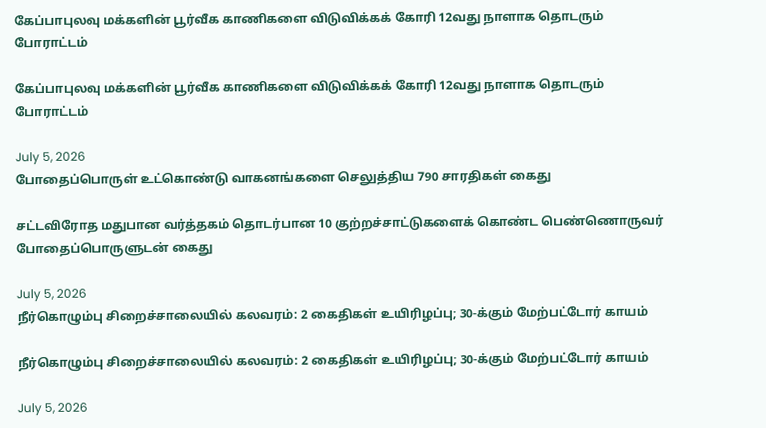கேப்பாபுலவு மக்களின் பூர்வீக காணிகளை விடுவிக்கக் கோரி 12வது நாளாக தொடரும் போராட்டம்

கேப்பாபுலவு மக்களின் பூர்வீக காணிகளை விடுவிக்கக் கோரி 12வது நாளாக தொடரும் போராட்டம்

July 5, 2026
போதைப்பொருள் உட்கொண்டு வாகனங்களை செலுத்திய 790 சாரதிகள் கைது

சட்டவிரோத மதுபான வர்த்தகம் தொடர்பான 10 குற்றச்சாட்டுகளைக் கொண்ட பெண்ணொருவர் போதைப்பொருளுடன் கைது

July 5, 2026
நீர்கொழும்பு சிறைச்சாலையில் கலவரம்: 2 கைதிகள் உயிரிழப்பு; 30-க்கும் மேற்பட்டோர் காயம்

நீர்கொழும்பு சிறைச்சாலையில் கலவரம்: 2 கைதிகள் உயிரிழப்பு; 30-க்கும் மேற்பட்டோர் காயம்

July 5, 2026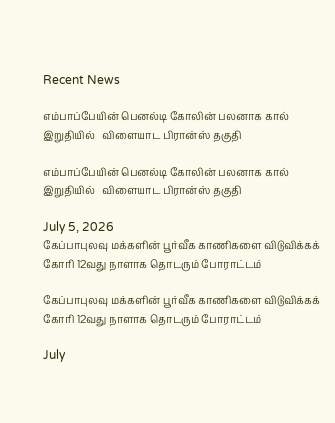Recent News

எம்பாப்பேயின் பெனல்டி கோலின் பலனாக கால் இறுதியில்   விளையாட பிரான்ஸ் தகுதி

எம்பாப்பேயின் பெனல்டி கோலின் பலனாக கால் இறுதியில்   விளையாட பிரான்ஸ் தகுதி

July 5, 2026
கேப்பாபுலவு மக்களின் பூர்வீக காணிகளை விடுவிக்கக் கோரி 12வது நாளாக தொடரும் போராட்டம்

கேப்பாபுலவு மக்களின் பூர்வீக காணிகளை விடுவிக்கக் கோரி 12வது நாளாக தொடரும் போராட்டம்

July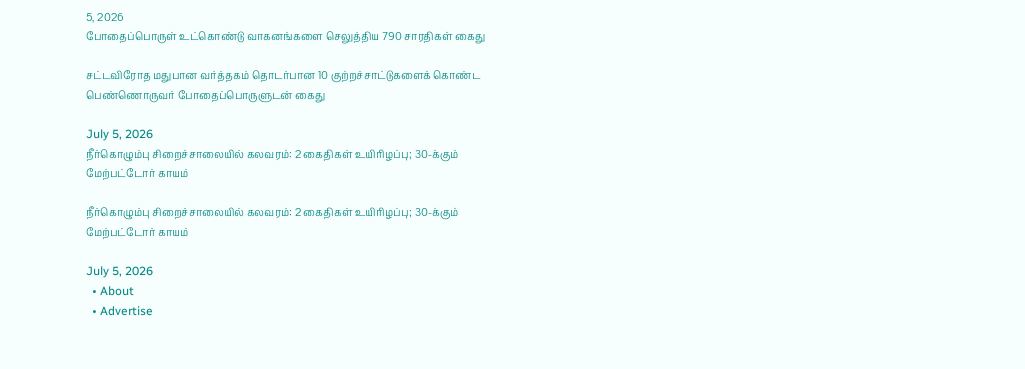5, 2026
போதைப்பொருள் உட்கொண்டு வாகனங்களை செலுத்திய 790 சாரதிகள் கைது

சட்டவிரோத மதுபான வர்த்தகம் தொடர்பான 10 குற்றச்சாட்டுகளைக் கொண்ட பெண்ணொருவர் போதைப்பொருளுடன் கைது

July 5, 2026
நீர்கொழும்பு சிறைச்சாலையில் கலவரம்: 2 கைதிகள் உயிரிழப்பு; 30-க்கும் மேற்பட்டோர் காயம்

நீர்கொழும்பு சிறைச்சாலையில் கலவரம்: 2 கைதிகள் உயிரிழப்பு; 30-க்கும் மேற்பட்டோர் காயம்

July 5, 2026
  • About
  • Advertise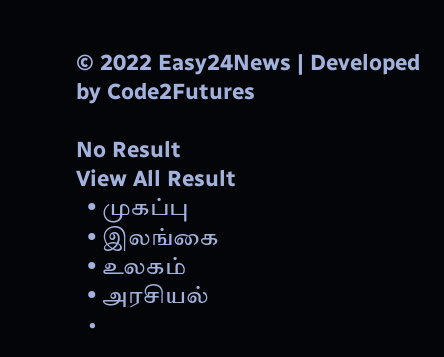© 2022 Easy24News | Developed by Code2Futures

No Result
View All Result
  • முகப்பு
  • இலங்கை
  • உலகம்
  • அரசியல்
  •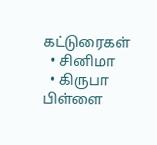கட்டுரைகள்
  • சினிமா
  • கிருபா பிள்ளை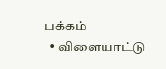பக்கம்
  • விளையாட்டு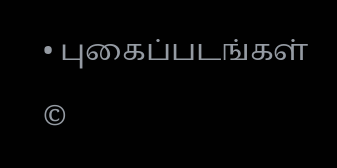• புகைப்படங்கள்

©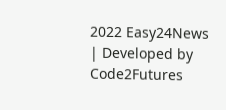2022 Easy24News | Developed by Code2Futures